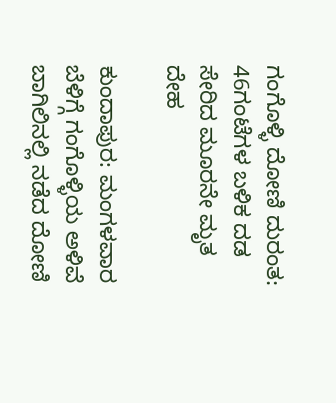ಗಂಗೊಳ್ಳಿ ದೋಣಿ ದುರಂತ: 46ಗಂಟೆಗಳ ಬಳಿಕ ದಡ ಸೇರಿದ ಮೂರನೇ ಮೃತ ದೇಹ

ಕುಂದಾಪುರ: ಮಂಗಳವಾರ ಬೆಳಿಗ್ಗೆ ಗಂಗೊಳ್ಳಿಯ ಅಳಿವೆ ಬಾಗಿಲಿನಲ್ಲಿ ನಡೆದ ದೋಣಿ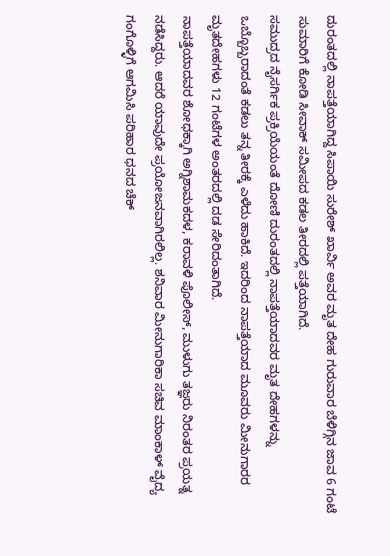ದುರಂತದಲ್ಲಿ ನಾಪತ್ತೆಯಾಗಿದ್ದ ಸಿಪಾಯಿ ಸುರೇಶ್ ಖಾರ್ವಿ ಅವರ ಮೃತ ದೇಹ ಗುರುವಾರ ಬೆಳಿಗ್ಗಿನ ಜಾವ 6 ಗಂಟೆ ಸುಮಾರಿಗೆ ಕೋಡಿ ಸೀವಾಕ್ ಸಮೀಪದ ಕಡಲ ತೀರದಲ್ಲಿ ಪತ್ತೆಯಾಗಿದೆ.
ಸಮುದ್ರದ ನೈಸರ್ಗಿಕ ಪ್ರಕ್ರಿಯೆಯಂತೆ ದೋಣಿ ದುರಂತದಲ್ಲಿ ನಾಪತ್ತೆಯಾದವರ ಮೃತ ದೇಹಗಳನ್ನು ಒಬ್ಬೊಬ್ಬರಾದಂತೆ ಕಡಲು ತನ್ನ ತೀರಕ್ಕೆ ಎಳೆದು ಹಾಕಿದೆ. ಇದರಿಂದ ನಾಪತ್ತೆಯಾದ ಮೂವರು ಮೀನುಗಾರರ ಮೃತದೇಹಗಳು 12 ಗಂಟೆಗಳ ಅಂತರದಲ್ಲಿ ದಡ ಸೇರಿದಂತಾಗಿದೆ.
ನಾಪತ್ತೆಯಾದವರ ಶೋಧಕ್ಕಾಗಿ ಅಗ್ನಿಶಾಮಕದಳ, ಕರಾವಳಿ ಪೊಲೀಸ್, ಮುಳುಗು ತಜ್ಞರು ನಿರಂತರ ಪ್ರಯತ್ನ ನಡೆಸಿದ್ದರು. ಆದರೆ ಯಾವುದೇ ಪ್ರಯೋಜನವಾಗಿರಲಿಲ್ಲ. ಶನಿವಾರ ಮೀನುಗಾರಿಕಾ ಸಚಿವ ಮಾಂಕಾಳ್ ವೈದ್ಯ ಗಂಗೊಳ್ಳಿಗೆ ಆಗಮಿಸಿ ಪರಿಹಾರ ಧನದ ಚೆಕ್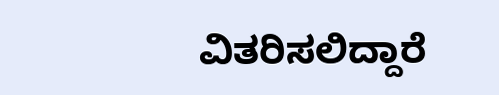ವಿತರಿಸಲಿದ್ದಾರೆ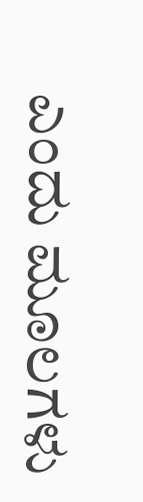ಎಂದು ಮೂಲಗಳು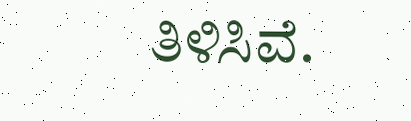ತಿಳಿಸಿವೆ.